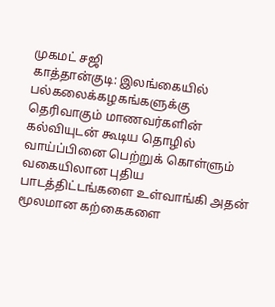முகமட் சஜி
காத்தான்குடி: இலங்கையில் பல்கலைக்கழகங்களுக்கு தெரிவாகும் மாணவர்களின் கல்வியுடன் கூடிய தொழில் வாய்ப்பினை பெற்றுக் கொள்ளும் வகையிலான புதிய பாடத்திட்டங்களை உள்வாங்கி அதன் மூலமான கற்கைகளை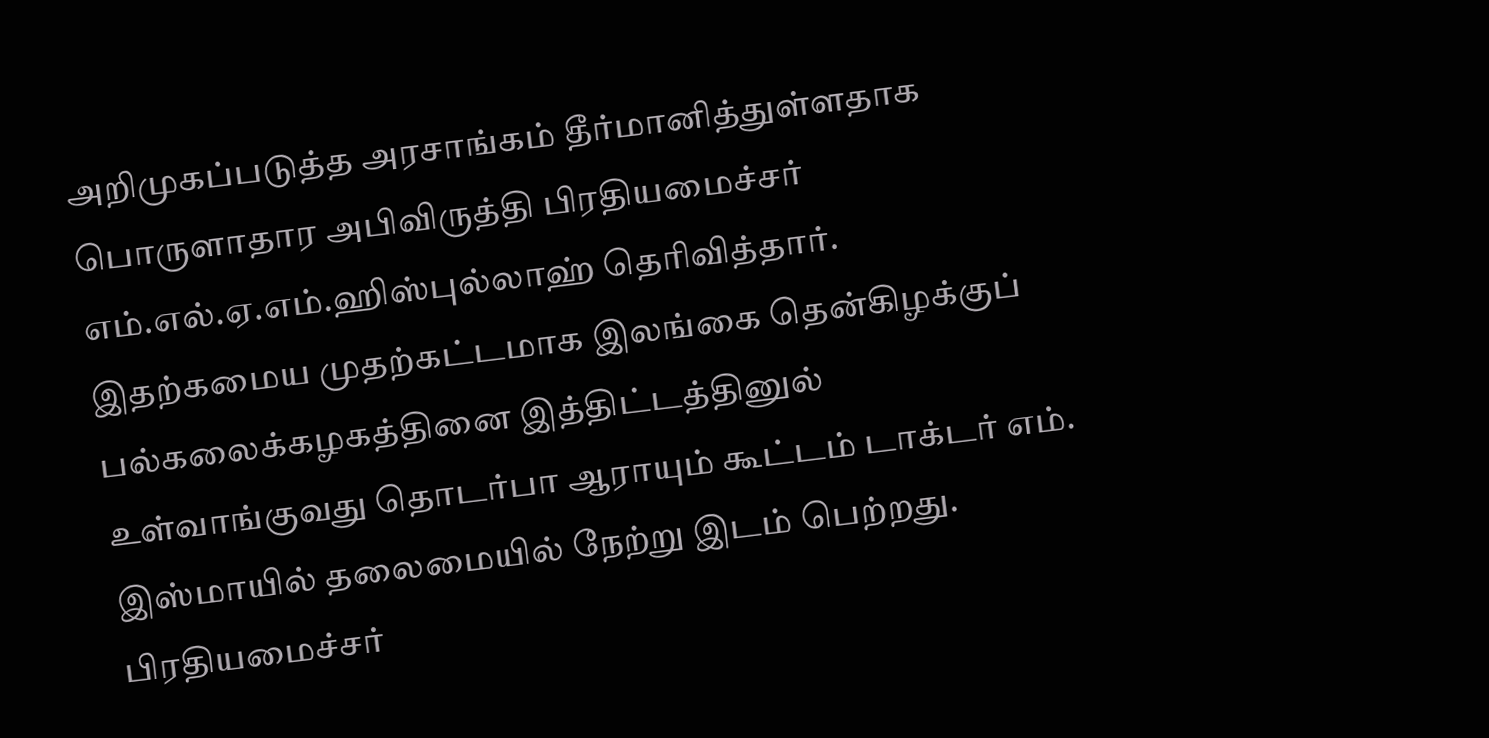அறிமுகப்படுத்த அரசாங்கம் தீர்மானித்துள்ளதாக பொருளாதார அபிவிருத்தி பிரதியமைச்சர் எம்.எல்.ஏ.எம்.ஹிஸ்புல்லாஹ் தெரிவித்தார்.
இதற்கமைய முதற்கட்டமாக இலங்கை தென்கிழக்குப் பல்கலைக்கழகத்தினை இத்திட்டத்தினுல் உள்வாங்குவது தொடர்பா ஆராயும் கூட்டம் டாக்டர் எம். இஸ்மாயில் தலைமையில் நேற்று இடம் பெற்றது. பிரதியமைச்சர்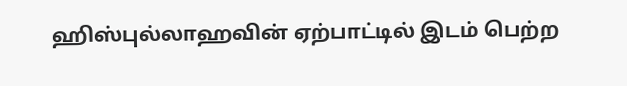ஹிஸ்புல்லாஹவின் ஏற்பாட்டில் இடம் பெற்ற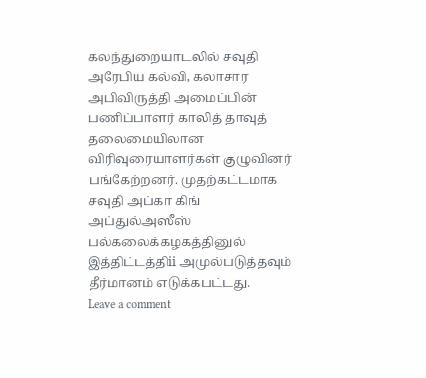கலந்துறையாடலில் சவுதி அரேபிய கல்வி, கலாசார அபிவிருத்தி அமைப்பின் பணிப்பாளர் காலித் தாவுத் தலைமையிலான விரிவுரையாளர்கள் குழுவினர் பங்கேற்றனர். முதற்கட்டமாக சவுதி அப்கா கிங் அப்துல்அஸீஸ் பல்கலைக்கழகத்தினுல் இத்திட்டத்திii அமுல்படுத்தவும் தீர்மானம் எடுக்கபட்டது.
Leave a comment